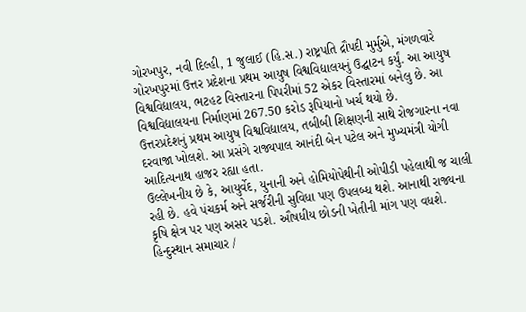ગોરખપુર, નવી દિલ્હી, 1 જુલાઈ (હિ.સ.) રાષ્ટ્રપતિ દ્રૌપદી મુર્મુએ, મંગળવારે ગોરખપુરમાં ઉત્તર પ્રદેશના પ્રથમ આયુષ વિશ્વવિદ્યાલયનું ઉદ્ઘાટન કર્યું. આ આયુષ વિશ્વવિદ્યાલય, ભટહટ વિસ્તારના પિપરીમાં 52 એકર વિસ્તારમાં બનેલુ છે. આ વિશ્વવિદ્યાલયના નિર્માણમાં 267.50 કરોડ રૂપિયાનો ખર્ચ થયો છે.
ઉત્તરપ્રદેશનું પ્રથમ આયુષ વિશ્વવિદ્યાલય, તબીબી શિક્ષણની સાથે રોજગારના નવા દરવાજા ખોલશે. આ પ્રસંગે રાજ્યપાલ આનંદી બેન પટેલ અને મુખ્યમંત્રી યોગી આદિત્યનાથ હાજર રહ્યા હતા.
ઉલ્લેખનીય છે કે, આયુર્વેદ, યુનાની અને હોમિયોપેથીની ઓપીડી પહેલાથી જ ચાલી રહી છે. હવે પંચકર્મ અને સર્જરીની સુવિધા પણ ઉપલબ્ધ થશે. આનાથી રાજ્યના કૃષિ ક્ષેત્ર પર પણ અસર પડશે. ઔષધીય છોડની ખેતીની માંગ પણ વધશે.
હિન્દુસ્થાન સમાચાર /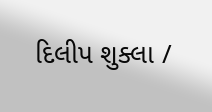દિલીપ શુક્લા /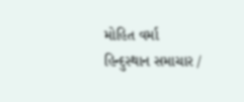મોહિત વર્મા
હિન્દુસ્થાન સમાચાર /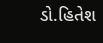ડો.હિતેશ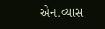એન.વ્યાસ